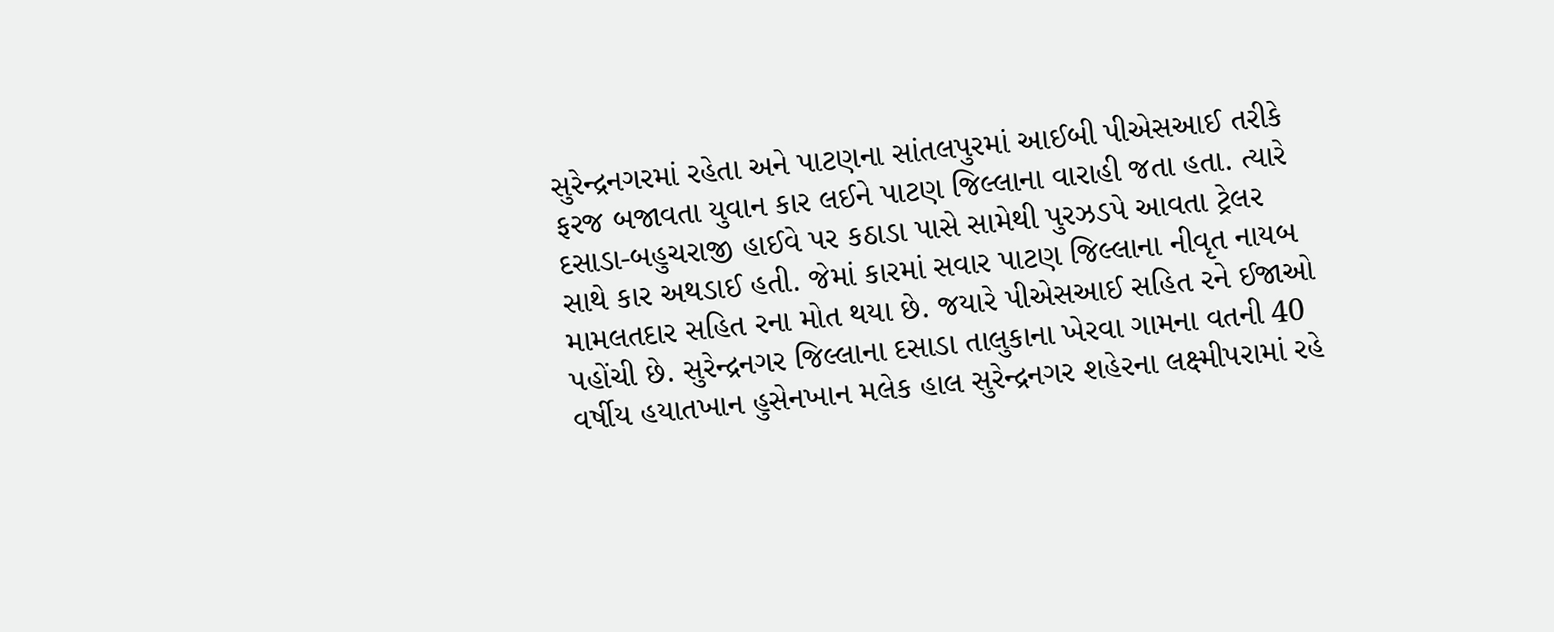સુરેન્દ્રનગરમાં રહેતા અને પાટણના સાંતલપુરમાં આઈબી પીએસઆઈ તરીકે ફરજ બજાવતા યુવાન કાર લઈને પાટણ જિલ્લાના વારાહી જતા હતા. ત્યારે દસાડા-બહુચરાજી હાઈવે પર કઠાડા પાસે સામેથી પુરઝડપે આવતા ટ્રેલર સાથે કાર અથડાઈ હતી. જેમાં કારમાં સવાર પાટણ જિલ્લાના નીવૃત નાયબ મામલતદાર સહિત રના મોત થયા છે. જયારે પીએસઆઈ સહિત રને ઈજાઓ પહોંચી છે. સુરેન્દ્રનગર જિલ્લાના દસાડા તાલુકાના ખેરવા ગામના વતની 40 વર્ષીય હયાતખાન હુસેનખાન મલેક હાલ સુરેન્દ્રનગર શહેરના લક્ષ્મીપરામાં રહે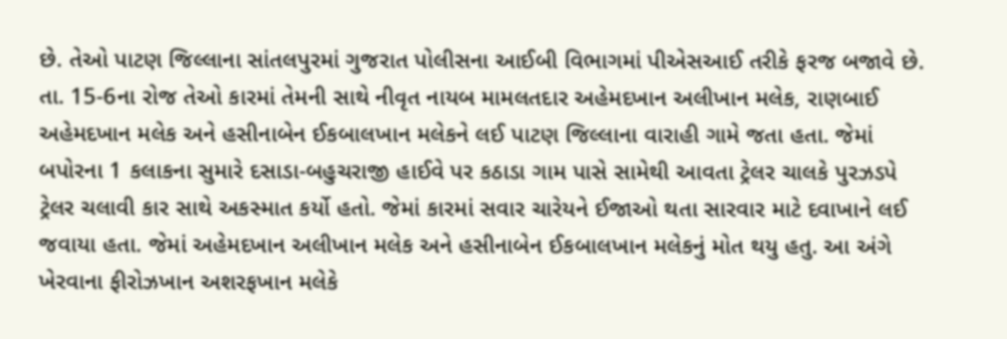છે. તેઓ પાટણ જિલ્લાના સાંતલપુરમાં ગુજરાત પોલીસના આઈબી વિભાગમાં પીએસઆઈ તરીકે ફરજ બજાવે છે. તા. 15-6ના રોજ તેઓ કારમાં તેમની સાથે નીવૃત નાયબ મામલતદાર અહેમદખાન અલીખાન મલેક, રાણબાઈ અહેમદખાન મલેક અને હસીનાબેન ઈકબાલખાન મલેકને લઈ પાટણ જિલ્લાના વારાહી ગામે જતા હતા. જેમાં બપોરના 1 કલાકના સુમારે દસાડા-બહુચરાજી હાઈવે પર કઠાડા ગામ પાસે સામેથી આવતા ટ્રેલર ચાલકે પુરઝડપે ટ્રેલર ચલાવી કાર સાથે અકસ્માત કર્યો હતો. જેમાં કારમાં સવાર ચારેયને ઈજાઓ થતા સારવાર માટે દવાખાને લઈ જવાયા હતા. જેમાં અહેમદખાન અલીખાન મલેક અને હસીનાબેન ઈકબાલખાન મલેકનું મોત થયુ હતુ. આ અંગે ખેરવાના ફીરોઝખાન અશરફખાન મલેકે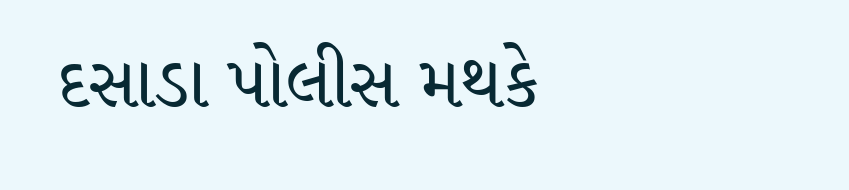દસાડા પોલીસ મથકે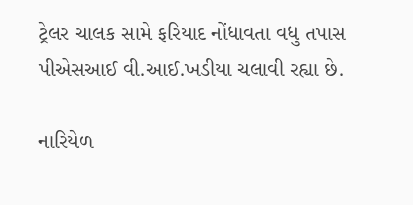ટ્રેલર ચાલક સામે ફરિયાદ નોંધાવતા વધુ તપાસ પીએસઆઈ વી.આઈ.ખડીયા ચલાવી રહ્યા છે.

નારિયેળ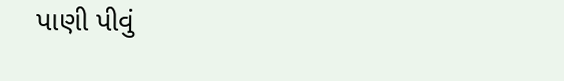પાણી પીવું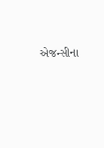એજન્સીના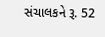સંચાલકને રૂ. 52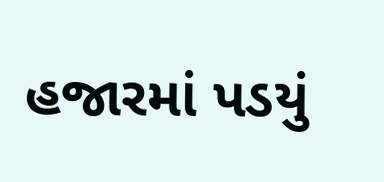હજારમાં પડયું